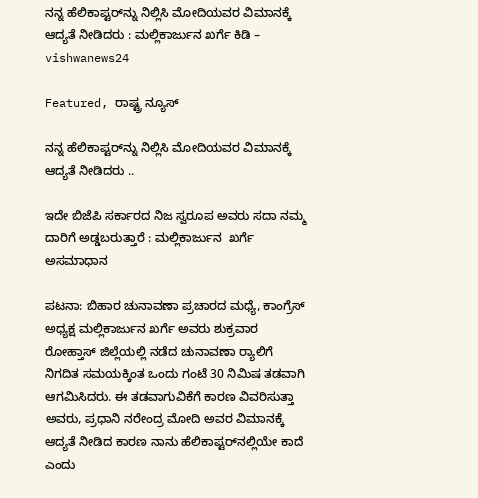ನನ್ನ ಹೆಲಿಕಾಪ್ಟರ್‌ನ್ನು ನಿಲ್ಲಿಸಿ ಮೋದಿಯವರ ವಿಮಾನಕ್ಕೆ ಆದ್ಯತೆ ನೀಡಿದರು : ಮಲ್ಲಿಕಾರ್ಜುನ ಖರ್ಗೆ ಕಿಡಿ – vishwanews24

Featured, ರಾಷ್ಟ್ರ ನ್ಯೂಸ್

ನನ್ನ ಹೆಲಿಕಾಪ್ಟರ್‌ನ್ನು ನಿಲ್ಲಿಸಿ ಮೋದಿಯವರ ವಿಮಾನಕ್ಕೆ ಆದ್ಯತೆ ನೀಡಿದರು ..

ಇದೇ ಬಿಜೆಪಿ ಸರ್ಕಾರದ ನಿಜ ಸ್ವರೂಪ ಅವರು ಸದಾ ನಮ್ಮ ದಾರಿಗೆ ಅಡ್ಡಬರುತ್ತಾರೆ : ಮಲ್ಲಿಕಾರ್ಜುನ  ಖರ್ಗೆ ಅಸಮಾಧಾನ

ಪಟನಾ: ಬಿಹಾರ ಚುನಾವಣಾ ಪ್ರಚಾರದ ಮಧ್ಯೆ, ಕಾಂಗ್ರೆಸ್ ಅಧ್ಯಕ್ಷ ಮಲ್ಲಿಕಾರ್ಜುನ ಖರ್ಗೆ ಅವರು ಶುಕ್ರವಾರ ರೋಹ್ತಾಸ್ ಜಿಲ್ಲೆಯಲ್ಲಿ ನಡೆದ ಚುನಾವಣಾ ರ‍್ಯಾಲಿಗೆ ನಿಗದಿತ ಸಮಯಕ್ಕಿಂತ ಒಂದು ಗಂಟೆ 30 ನಿಮಿಷ ತಡವಾಗಿ ಆಗಮಿಸಿದರು. ಈ ತಡವಾಗುವಿಕೆಗೆ ಕಾರಣ ವಿವರಿಸುತ್ತಾ ಅವರು, ಪ್ರಧಾನಿ ನರೇಂದ್ರ ಮೋದಿ ಅವರ ವಿಮಾನಕ್ಕೆ ಆದ್ಯತೆ ನೀಡಿದ ಕಾರಣ ನಾನು ಹೆಲಿಕಾಪ್ಟರ್‌ನಲ್ಲಿಯೇ ಕಾದೆ ಎಂದು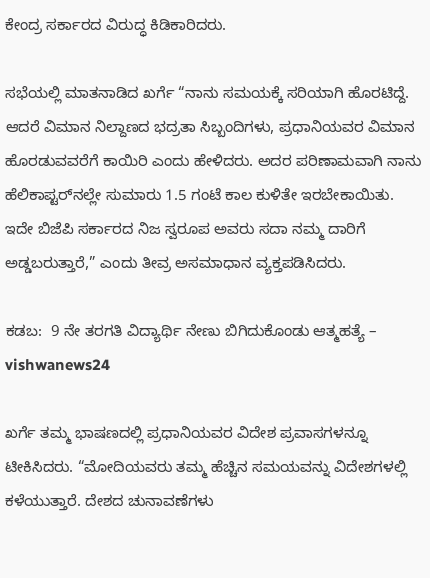ಕೇಂದ್ರ ಸರ್ಕಾರದ ವಿರುದ್ಧ ಕಿಡಿಕಾರಿದರು.

ಸಭೆಯಲ್ಲಿ ಮಾತನಾಡಿದ ಖರ್ಗೆ “ನಾನು ಸಮಯಕ್ಕೆ ಸರಿಯಾಗಿ ಹೊರಟಿದ್ದೆ. ಆದರೆ ವಿಮಾನ ನಿಲ್ದಾಣದ ಭದ್ರತಾ ಸಿಬ್ಬಂದಿಗಳು, ಪ್ರಧಾನಿಯವರ ವಿಮಾನ ಹೊರಡುವವರೆಗೆ ಕಾಯಿರಿ ಎಂದು ಹೇಳಿದರು. ಅದರ ಪರಿಣಾಮವಾಗಿ ನಾನು ಹೆಲಿಕಾಪ್ಟರ್‌ನಲ್ಲೇ ಸುಮಾರು 1.5 ಗಂಟೆ ಕಾಲ ಕುಳಿತೇ ಇರಬೇಕಾಯಿತು. ಇದೇ ಬಿಜೆಪಿ ಸರ್ಕಾರದ ನಿಜ ಸ್ವರೂಪ ಅವರು ಸದಾ ನಮ್ಮ ದಾರಿಗೆ ಅಡ್ಡಬರುತ್ತಾರೆ,” ಎಂದು ತೀವ್ರ ಅಸಮಾಧಾನ ವ್ಯಕ್ತಪಡಿಸಿದರು.

ಕಡಬ:  9 ನೇ ತರಗತಿ ವಿದ್ಯಾರ್ಥಿ ನೇಣು ಬಿಗಿದುಕೊಂಡು ಆತ್ಮಹತ್ಯೆ – vishwanews24

ಖರ್ಗೆ ತಮ್ಮ ಭಾಷಣದಲ್ಲಿ ಪ್ರಧಾನಿಯವರ ವಿದೇಶ ಪ್ರವಾಸಗಳನ್ನೂ ಟೀಕಿಸಿದರು. “ಮೋದಿಯವರು ತಮ್ಮ ಹೆಚ್ಚಿನ ಸಮಯವನ್ನು ವಿದೇಶಗಳಲ್ಲಿ ಕಳೆಯುತ್ತಾರೆ. ದೇಶದ ಚುನಾವಣೆಗಳು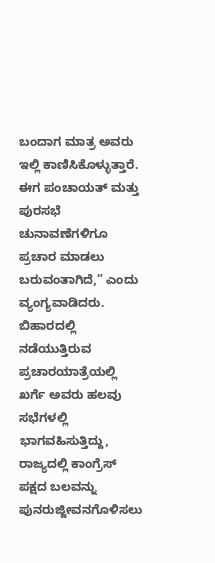ಬಂದಾಗ ಮಾತ್ರ ಅವರು ಇಲ್ಲಿ ಕಾಣಿಸಿಕೊಳ್ಳುತ್ತಾರೆ. ಈಗ ಪಂಚಾಯತ್ ಮತ್ತು ಪುರಸಭೆ ಚುನಾವಣೆಗಳಿಗೂ ಪ್ರಚಾರ ಮಾಡಲು ಬರುವಂತಾಗಿದೆ,” ಎಂದು ವ್ಯಂಗ್ಯವಾಡಿದರು. ಬಿಹಾರದಲ್ಲಿ ನಡೆಯುತ್ತಿರುವ ಪ್ರಚಾರಯಾತ್ರೆಯಲ್ಲಿ ಖರ್ಗೆ ಅವರು ಹಲವು ಸಭೆಗಳಲ್ಲಿ ಭಾಗವಹಿಸುತ್ತಿದ್ದು, ರಾಜ್ಯದಲ್ಲಿ ಕಾಂಗ್ರೆಸ್ ಪಕ್ಷದ ಬಲವನ್ನು ಪುನರುಜ್ಜೀವನಗೊಳಿಸಲು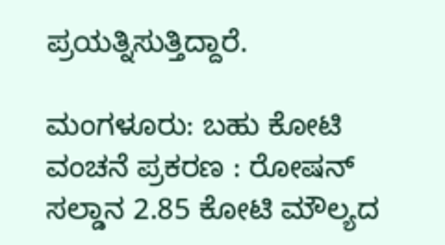ಪ್ರಯತ್ನಿಸುತ್ತಿದ್ದಾರೆ.

ಮಂಗಳೂರು: ಬಹು ಕೋಟಿ ವಂಚನೆ ಪ್ರಕರಣ : ರೋಷನ್ ಸಲ್ಡಾನ 2.85 ಕೋಟಿ ಮೌಲ್ಯದ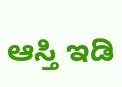ಆಸ್ತಿ ಇಡಿ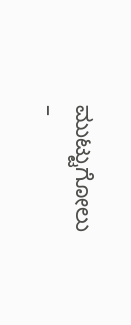ಮುಟ್ಟುಗೋಲು –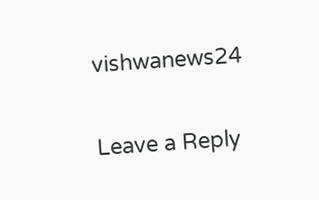vishwanews24

Leave a Reply